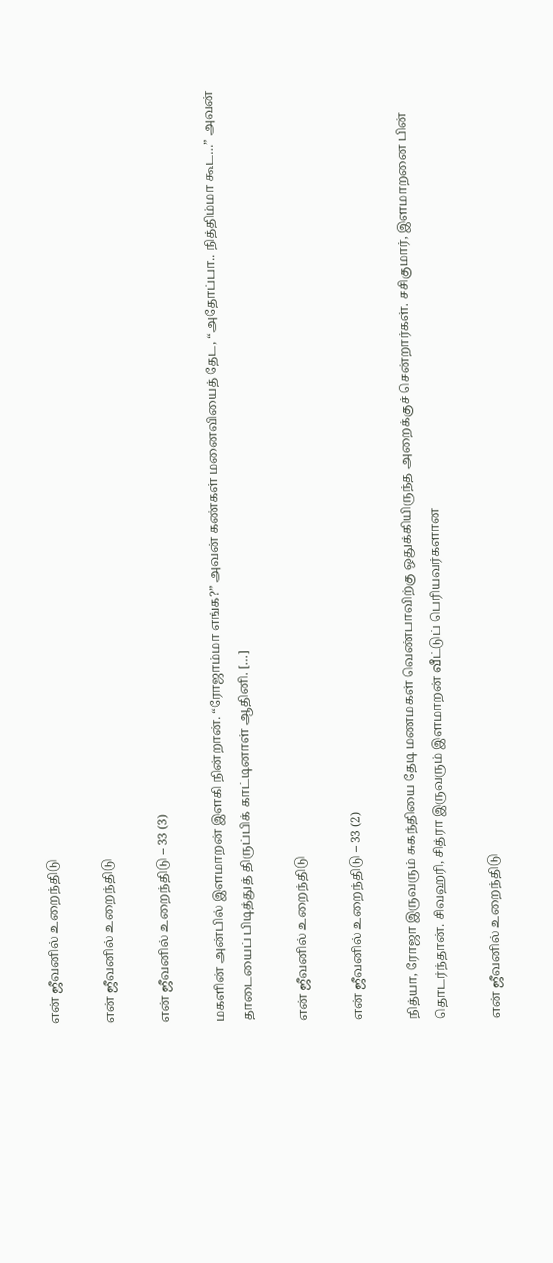என் ஜீவனில் உறைந்திடு

என் ஜீவனில் உறைந்திடு

என் ஜீவனில் உறைந்திடு – 33 (3)

மகளின் அன்பில் இளமாறன் இளகி நின்றான். “ரோஜாம்மா எங்க?” அவன் கண்கள் மனைவியைத் தேட, “அதோப்பா.. நித்திம்மா கூட…” அவன் தாடையைப் பிடித்துத் திருப்பிக் காட்டினாள் ஆதினி. […]

என் ஜீவனில் உறைந்திடு

என் ஜீவனில் உறைந்திடு – 33 (2)

நித்யா, ரோஜா இருவரும் சுகந்தியை தேடி மணமகள் வெண்பாவிற்கு ஒதுக்கியிருந்த அறைக்குச் சென்றார்கள். சசிகுமார், இளமாறனை பின் தொடர்ந்தான். சிவஹரி, சித்ரா இருவரும் இளமாறன் வீட்டுப் பெரியவர்களான

என் ஜீவனில் உறைந்திடு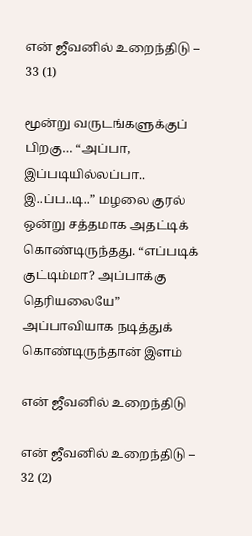என் ஜீவனில் உறைந்திடு – 33 (1)

மூன்று வருடங்களுக்குப் பிறகு… “அப்பா, இப்படியில்லப்பா.. இ..ப்ப..டி..” மழலை குரல் ஒன்று சத்தமாக அதட்டிக் கொண்டிருந்தது. “எப்படிக் குட்டிம்மா? அப்பாக்கு தெரியலையே” அப்பாவியாக நடித்துக் கொண்டிருந்தான் இளம்

என் ஜீவனில் உறைந்திடு

என் ஜீவனில் உறைந்திடு – 32 (2)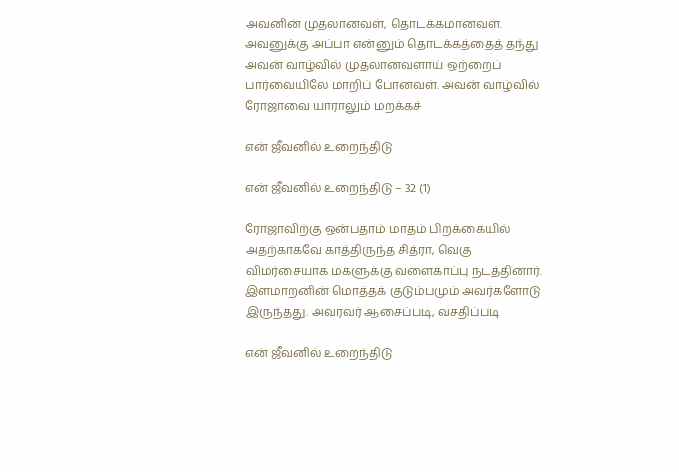அவனின் முதலானவள், தொடக்கமானவள். அவனுக்கு அப்பா என்னும் தொடக்கத்தைத் தந்து அவன் வாழ்வில் முதலானவளாய் ஒற்றைப் பார்வையிலே மாறிப் போனவள். அவன் வாழ்வில் ரோஜாவை யாராலும் மறக்கச்

என் ஜீவனில் உறைந்திடு

என் ஜீவனில் உறைந்திடு – 32 (1)

ரோஜாவிற்கு ஒன்பதாம் மாதம் பிறக்கையில் அதற்காகவே காத்திருந்த சித்ரா, வெகு விமர்சையாக மகளுக்கு வளைகாப்பு நடத்தினார். இளமாறனின் மொத்தக் குடும்பமும் அவர்களோடு இருந்தது. அவரவர் ஆசைப்படி, வசதிப்படி

என் ஜீவனில் உறைந்திடு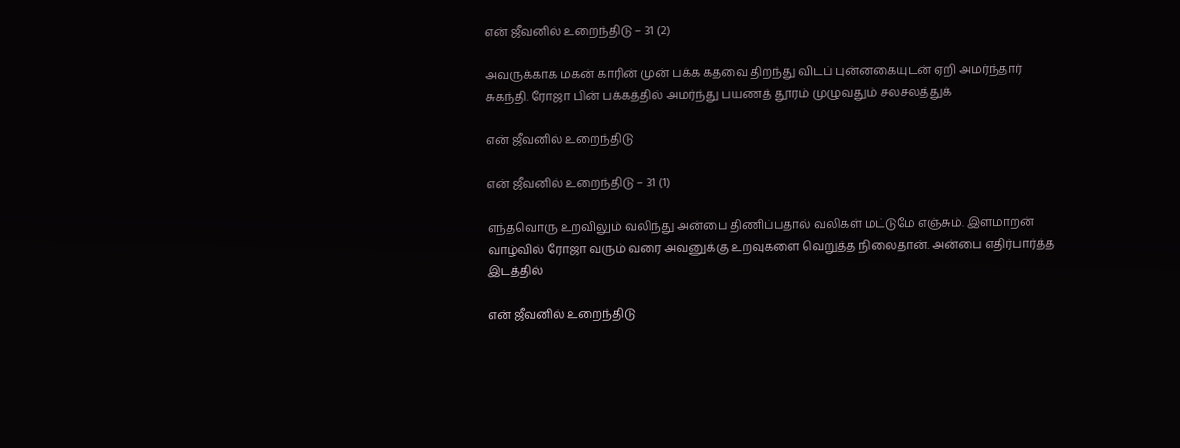என் ஜீவனில் உறைந்திடு – 31 (2)

அவருக்காக மகன் காரின் முன் பக்க கதவை திறந்து விடப் புன்னகையுடன் ஏறி அமர்ந்தார் சுகந்தி. ரோஜா பின் பக்கத்தில் அமர்ந்து பயணத் தூரம் முழுவதும் சலசலத்துக்

என் ஜீவனில் உறைந்திடு

என் ஜீவனில் உறைந்திடு – 31 (1)

எந்தவொரு உறவிலும் வலிந்து அன்பை திணிப்பதால் வலிகள் மட்டுமே எஞ்சும். இளமாறன் வாழ்வில் ரோஜா வரும் வரை அவனுக்கு உறவுகளை வெறுத்த நிலைதான். அன்பை எதிர்பார்த்த இடத்தில்

என் ஜீவனில் உறைந்திடு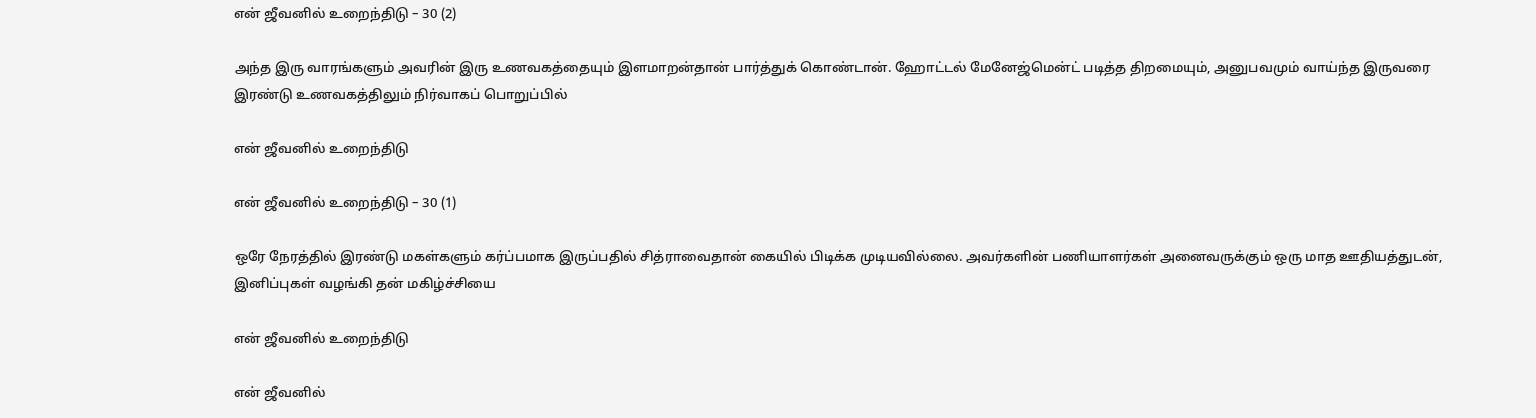என் ஜீவனில் உறைந்திடு – 30 (2)

அந்த இரு வாரங்களும் அவரின் இரு உணவகத்தையும் இளமாறன்தான் பார்த்துக் கொண்டான். ஹோட்டல் மேனேஜ்மென்ட் படித்த திறமையும், அனுபவமும் வாய்ந்த இருவரை இரண்டு உணவகத்திலும் நிர்வாகப் பொறுப்பில்

என் ஜீவனில் உறைந்திடு

என் ஜீவனில் உறைந்திடு – 30 (1)

ஒரே நேரத்தில் இரண்டு மகள்களும் கர்ப்பமாக இருப்பதில் சித்ராவைதான் கையில் பிடிக்க முடியவில்லை. அவர்களின் பணியாளர்கள் அனைவருக்கும் ஒரு மாத ஊதியத்துடன், இனிப்புகள் வழங்கி தன் மகிழ்ச்சியை

என் ஜீவனில் உறைந்திடு

என் ஜீவனில்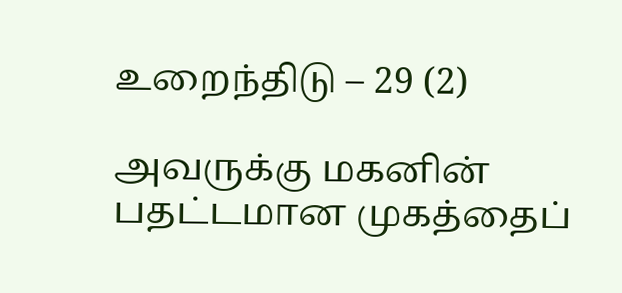உறைந்திடு – 29 (2)

அவருக்கு மகனின் பதட்டமான முகத்தைப்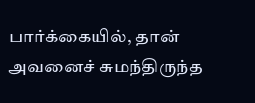பார்க்கையில், தான் அவனைச் சுமந்திருந்த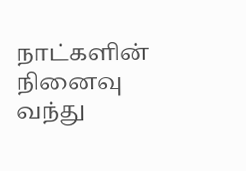நாட்களின் நினைவு வந்து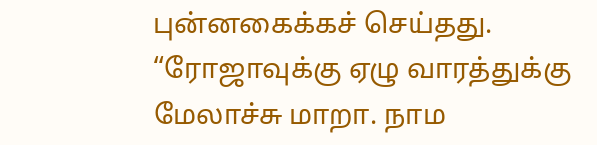புன்னகைக்கச் செய்தது. “ரோஜாவுக்கு ஏழு வாரத்துக்கு மேலாச்சு மாறா. நாம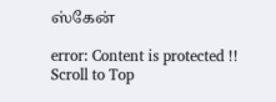ஸ்கேன்

error: Content is protected !!
Scroll to Top